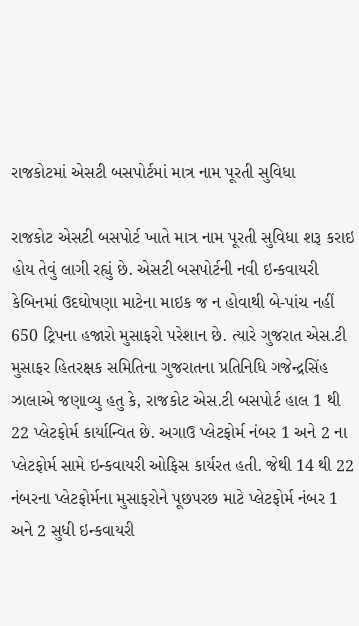રાજકોટમાં એસટી બસપોર્ટમાં માત્ર નામ પૂરતી સુવિધા

રાજકોટ એસટી બસપોર્ટ ખાતે માત્ર નામ પૂરતી સુવિધા શરૂ કરાઇ હોય તેવું લાગી રહ્યું છે. એસટી બસપોર્ટની નવી ઇન્કવાયરી કેબિનમાં ઉદઘોષણા માટેના માઇક જ ન હોવાથી બે-પાંચ નહીં 650 ટ્રિપના હજારો મુસાફરો પરેશાન છે. ત્યારે ગુજરાત એસ.ટી મુસાફર હિતરક્ષક સમિતિના ગુજરાતના પ્રતિનિધિ ગજેન્દ્રસિંહ ઝાલાએ જણાવ્યુ હતુ કે, રાજકોટ એસ.ટી બસપોર્ટ હાલ 1 થી 22 પ્લેટફોર્મ કાર્યાન્વિત છે. અગાઉ પ્લેટફોર્મ નંબર 1 અને 2 ના પ્લેટફોર્મ સામે ઇન્કવાયરી ઓફિસ કાર્યરત હતી. જેથી 14 થી 22 નંબરના પ્લેટફોર્મના મુસાફરોને પૂછપરછ માટે પ્લેટફોર્મ નંબર 1 અને 2 સુધી ઇન્કવાયરી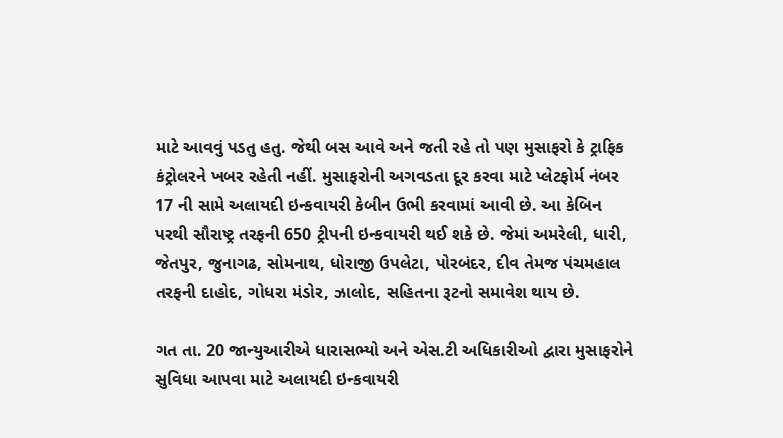માટે આવવું પડતુ હતુ. જેથી બસ આવે અને જતી રહે તો પણ મુસાફરો કે ટ્રાફિક કંટ્રોલરને ખબર રહેતી નહીં. મુસાફરોની અગવડતા દૂર કરવા માટે પ્લેટફોર્મ નંબર 17 ની સામે અલાયદી ઇન્કવાયરી કેબીન ઉભી કરવામાં આવી છે. આ કેબિન પરથી સૌરાષ્ટ્ર તરફની 650 ટ્રીપની ઇન્કવાયરી થઈ શકે છે. જેમાં અમરેલી, ધારી, જેતપુર, જુનાગઢ, સોમનાથ, ધોરાજી ઉપલેટા, પોરબંદર, દીવ તેમજ પંચમહાલ તરફની દાહોદ, ગોધરા મંડોર, ઝાલોદ, સહિતના રૂટનો સમાવેશ થાય છે.

ગત તા. 20 જાન્યુઆરીએ ધારાસભ્યો અને એસ.ટી અધિકારીઓ દ્વારા મુસાફરોને સુવિધા આપવા માટે અલાયદી ઇન્કવાયરી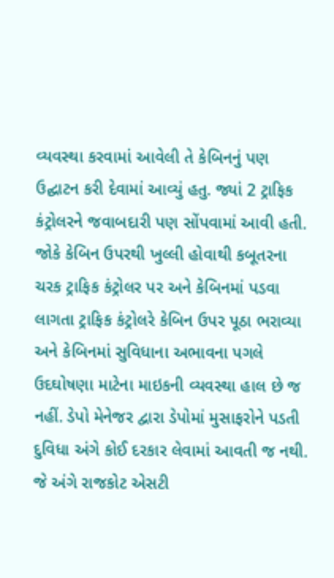વ્યવસ્થા કરવામાં આવેલી તે કેબિનનું પણ ઉદ્ઘાટન કરી દેવામાં આવ્યું હતુ. જ્યાં 2 ટ્રાફિક કંટ્રોલરને જવાબદારી પણ સોંપવામાં આવી હતી. જોકે કેબિન ઉપરથી ખુલ્લી હોવાથી કબૂતરના ચરક ટ્રાફિક કંટ્રોલર પર અને કેબિનમાં પડવા લાગતા ટ્રાફિક કંટ્રોલરે કેબિન ઉપર પૂઠા ભરાવ્યા અને કેબિનમાં સુવિધાના અભાવના પગલે ઉદઘોષણા માટેના માઇકની વ્યવસ્થા હાલ છે જ નહીં. ડેપો મેનેજર દ્વારા ડેપોમાં મુસાફરોને પડતી દુવિધા અંગે કોઈ દરકાર લેવામાં આવતી જ નથી. જે અંગે રાજકોટ એસટી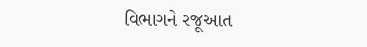વિભાગને રજૂઆત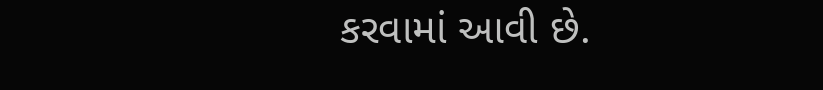કરવામાં આવી છે.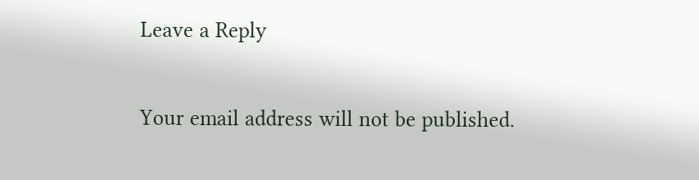Leave a Reply

Your email address will not be published.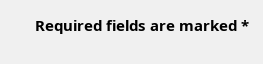Required fields are marked *